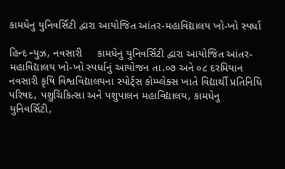કામધેનુ યુનિવર્સિટી દ્વારા આયોજિત આંતર-મહાવિદ્યાલય ખો-ખો સ્પર્ધા

હિન્દ ન્યુઝ, નવસારી     કામધેનુ યુનિવર્સિટી દ્વારા આયોજિત આંતર-મહાવિદ્યાલય ખો-ખો સ્પર્ધાનું આયોજન તા.૦૭ અને ૦૮ દરમિયાન નવસારી કૃષિ વિશ્વવિદ્યાલયના સ્પોર્ટ્સ કોમ્પ્લેક્સ ખાતે વિદ્યાર્થી પ્રતિનિધિ પરિષદ, પશુચિકિત્સા અને પશુપાલન મહાવિદ્યાલય, કામધેનુ યુનિવર્સિટી,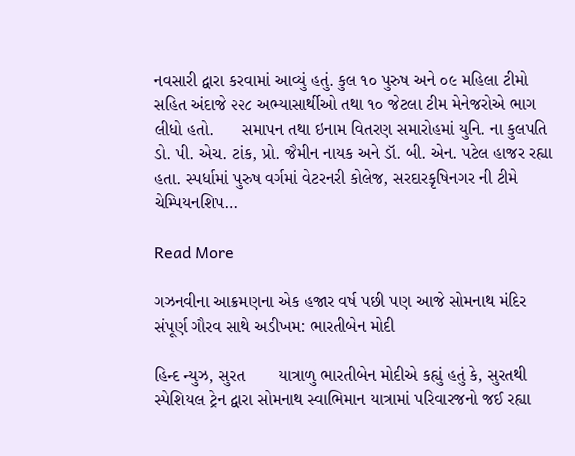નવસારી દ્વારા કરવામાં આવ્યું હતું. કુલ ૧૦ પુરુષ અને ૦૯ મહિલા ટીમો સહિત અંદાજે ૨૨૮ અભ્યાસાર્થીઓ તથા ૧૦ જેટલા ટીમ મેનેજરોએ ભાગ લીધો હતો.      સમાપન તથા ઇનામ વિતરણ સમારોહમાં યુનિ. ના કુલપતિ ડો. પી. એચ. ટાંક, પ્રો. જૈમીન નાયક અને ડૉ. બી. એન. પટેલ હાજર રહ્યા હતા. સ્પર્ધામાં પુરુષ વર્ગમાં વેટરનરી કોલેજ, સરદારકૃષિનગર ની ટીમે ચેમ્પિયનશિપ…

Read More

ગઝનવીના આક્રમણના એક હજાર વર્ષ પછી પણ આજે સોમનાથ મંદિર સંપૂર્ણ ગૌરવ સાથે અડીખમ: ભારતીબેન મોદી

હિન્દ ન્યુઝ, સુરત       યાત્રાળુ ભારતીબેન મોદીએ કહ્યું હતું કે, સુરતથી સ્પેશિયલ ટ્રેન દ્વારા સોમનાથ સ્વાભિમાન યાત્રામાં પરિવારજનો જઈ રહ્યા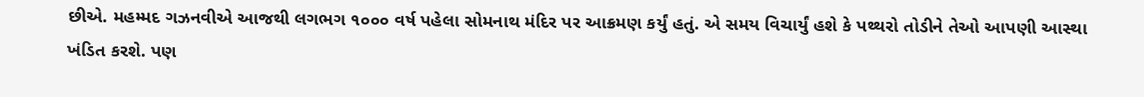છીએ. મહમ્મદ ગઝનવીએ આજથી લગભગ ૧૦૦૦ વર્ષ પહેલા સોમનાથ મંદિર પર આક્રમણ કર્યું હતું. એ સમય વિચાર્યું હશે કે પથ્થરો તોડીને તેઓ આપણી આસ્થા ખંડિત કરશે. પણ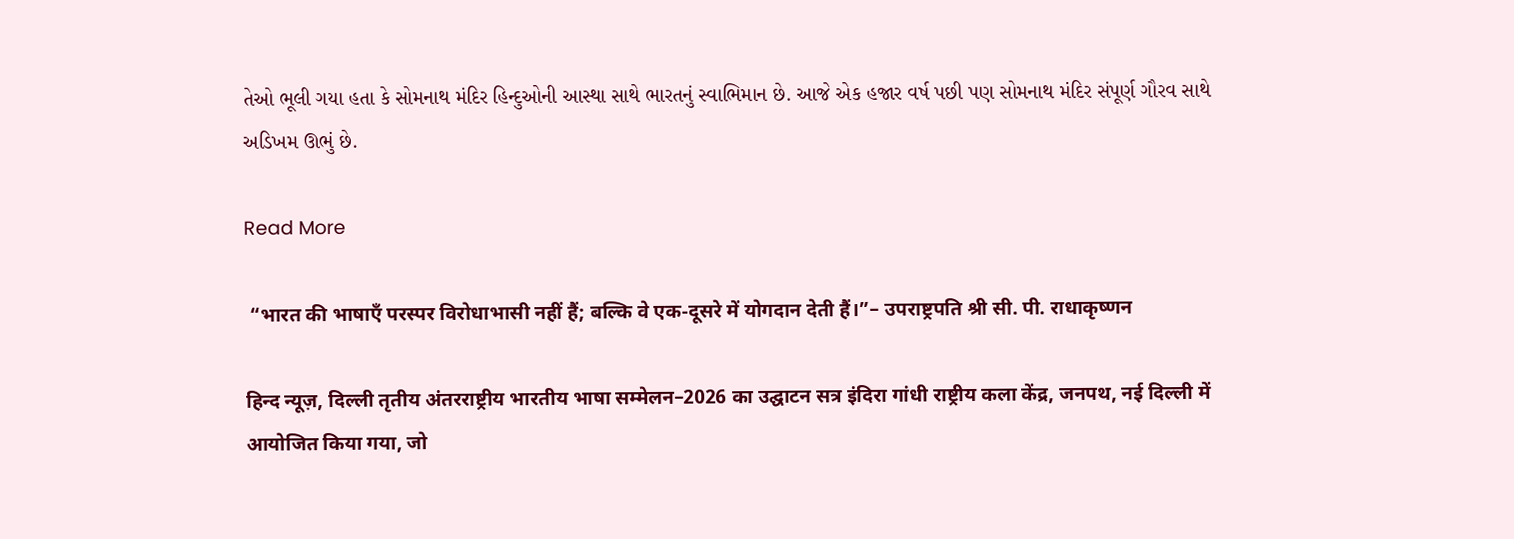તેઓ ભૂલી ગયા હતા કે સોમનાથ મંદિર હિન્દુઓની આસ્થા સાથે ભારતનું સ્વાભિમાન છે. આજે એક હજાર વર્ષ પછી પણ સોમનાથ મંદિર સંપૂર્ણ ગૌરવ સાથે અડિખમ ઊભું છે.

Read More

 “भारत की भाषाएँ परस्पर विरोधाभासी नहीं हैं; बल्कि वे एक-दूसरे में योगदान देती हैं।”– उपराष्ट्रपति श्री सी. पी. राधाकृष्णन

हिन्द न्यूज़, दिल्ली तृतीय अंतरराष्ट्रीय भारतीय भाषा सम्मेलन–2026 का उद्घाटन सत्र इंदिरा गांधी राष्ट्रीय कला केंद्र, जनपथ, नई दिल्ली में आयोजित किया गया, जो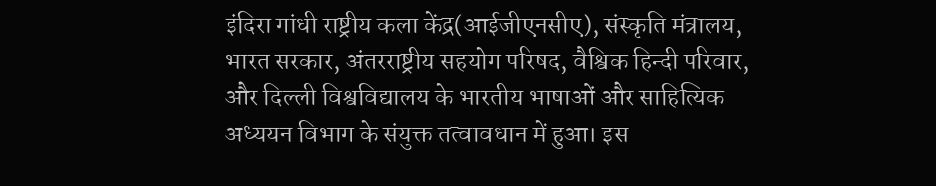इंदिरा गांधी राष्ट्रीय कला केंद्र(आईजीएनसीए), संस्कृति मंत्रालय, भारत सरकार, अंतरराष्ट्रीय सहयोग परिषद, वैश्विक हिन्दी परिवार, और दिल्ली विश्वविद्यालय के भारतीय भाषाओं और साहित्यिक अध्ययन विभाग के संयुक्त तत्वावधान में हुआ। इस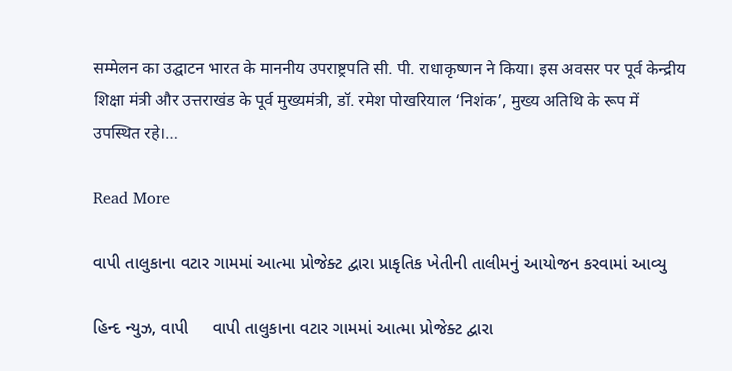सम्मेलन का उद्घाटन भारत के माननीय उपराष्ट्रपति सी. पी. राधाकृष्णन ने किया। इस अवसर पर पूर्व केन्द्रीय शिक्षा मंत्री और उत्तराखंड के पूर्व मुख्यमंत्री, डॉ. रमेश पोखरियाल ‘निशंक’, मुख्य अतिथि के रूप में उपस्थित रहे।…

Read More

વાપી તાલુકાના વટાર ગામમાં આત્મા પ્રોજેક્ટ દ્વારા પ્રાકૃતિક ખેતીની તાલીમનું આયોજન કરવામાં આવ્યુ

હિન્દ ન્યુઝ, વાપી     વાપી તાલુકાના વટાર ગામમાં આત્મા પ્રોજેક્ટ દ્વારા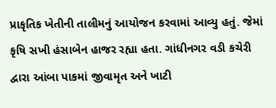પ્રાકૃતિક ખેતીની તાલીમનું આયોજન કરવામાં આવ્યુ હતું. જેમાં કૃષિ સખી હંસાબેન હાજર રહ્યા હતા. ગાંધીનગર વડી કચેરી દ્વારા આંબા પાકમાં જીવામૃત અને ખાટી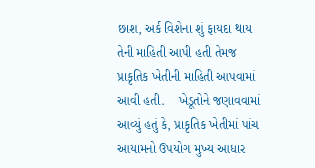છાશ, અર્ક વિશેના શું ફાયદા થાય તેની માહિતી આપી હતી તેમજ પ્રાકૃતિક ખેતીની માહિતી આપવામાં આવી હતી.    ખેડૂતોને જણાવવામાં આવ્યું હતું કે, પ્રાકૃતિક ખેતીમાં પાંચ આયામનો ઉપયોગ મુખ્ય આધાર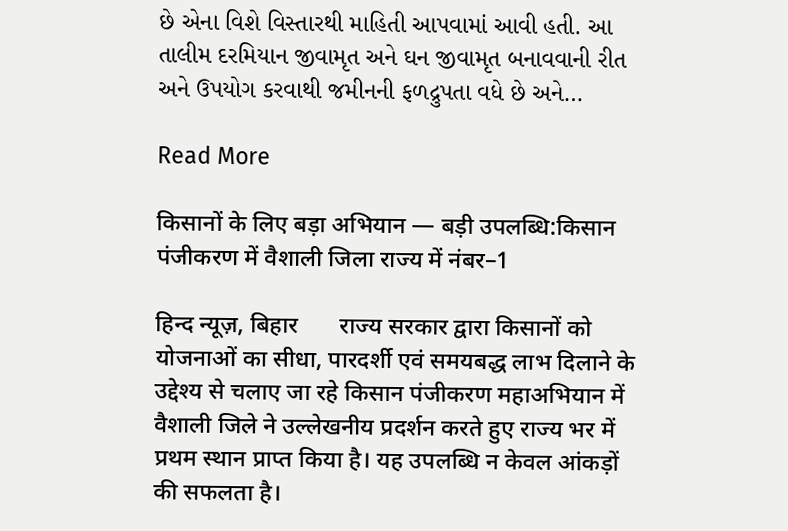છે એના વિશે વિસ્તારથી માહિતી આપવામાં આવી હતી. આ તાલીમ દરમિયાન જીવામૃત અને ઘન જીવામૃત બનાવવાની રીત અને ઉપયોગ કરવાથી જમીનની ફળદ્રુપતા વધે છે અને…

Read More

किसानों के लिए बड़ा अभियान — बड़ी उपलब्धि:किसान पंजीकरण में वैशाली जिला राज्य में नंबर–1

हिन्द न्यूज़, बिहार       राज्य सरकार द्वारा किसानों को योजनाओं का सीधा, पारदर्शी एवं समयबद्ध लाभ दिलाने के उद्देश्य से चलाए जा रहे किसान पंजीकरण महाअभियान में वैशाली जिले ने उल्लेखनीय प्रदर्शन करते हुए राज्य भर में प्रथम स्थान प्राप्त किया है। यह उपलब्धि न केवल आंकड़ों की सफलता है।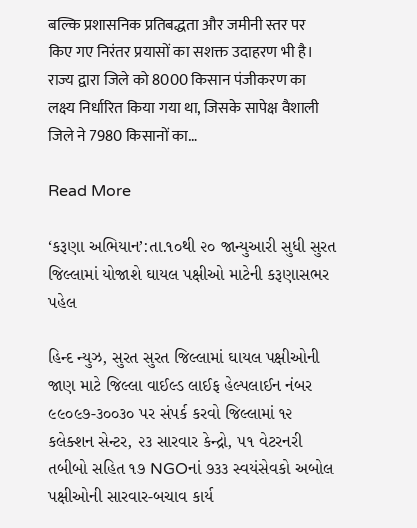बल्कि प्रशासनिक प्रतिबद्धता और जमीनी स्तर पर किए गए निरंतर प्रयासों का सशक्त उदाहरण भी है।     राज्य द्वारा जिले को 8000 किसान पंजीकरण का लक्ष्य निर्धारित किया गया था, जिसके सापेक्ष वैशाली जिले ने 7980 किसानों का…

Read More

‘કરૂણા અભિયાન’:તા.૧૦થી ૨૦ જાન્યુઆરી સુધી સુરત જિલ્લામાં યોજાશે ઘાયલ પક્ષીઓ માટેની કરૂણાસભર પહેલ

હિન્દ ન્યુઝ, સુરત સુરત જિલ્લામાં ઘાયલ પક્ષીઓની જાણ માટે જિલ્લા વાઈલ્ડ લાઈફ હેલ્પલાઈન નંબર ૯૯૦૯૭-૩૦૦૩૦ પર સંપર્ક કરવો જિલ્લામાં ૧૨ કલેક્શન સેન્ટર, ૨૩ સારવાર કેન્દ્રો, ૫૧ વેટરનરી તબીબો સહિત ૧૭ NGOનાં ૭૩૩ સ્વયંસેવકો અબોલ પક્ષીઓની સારવાર-બચાવ કાર્ય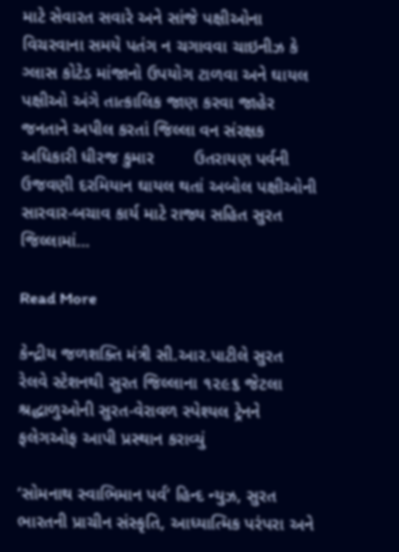માટે સેવારત સવારે અને સાંજે પક્ષીઓના વિચરવાના સમયે પતંગ ન ચગાવવા ચાઇનીઝ કે ગ્લાસ કોટેડ માંજાનો ઉપયોગ ટાળવા અને ઘાયલ પક્ષીઓ અંગે તાત્કાલિક જાણ કરવા જાહેર જનતાને અપીલ કરતાં જિલ્લા વન સંરક્ષક અધિકારી ધીરજ કુમાર        ઉતરાયણ પર્વની ઉજવણી દરમિયાન ઘાયલ થતાં અબોલ પક્ષીઓની સારવાર-બચાવ કાર્ય માટે રાજ્ય સહિત સુરત જિલ્લામાં…

Read More

કેન્દ્રીય જળશક્તિ મંત્રી સી.આર.પાટીલે સુરત રેલવે સ્ટેશનથી સુરત જિલ્લાના ૧૨૯૬ જેટલા શ્રદ્ધાળુઓની સુરત-વેરાવળ સ્પેશ્યલ ટ્રેનને ફલેગઓફ આપી પ્રસ્થાન કરાવ્યું

‘સોમનાથ સ્વાભિમાન પર્વ’ હિન્દ ન્યુઝ, સુરત     ભારતની પ્રાચીન સંસ્કૃતિ, આધ્યાત્મિક પરંપરા અને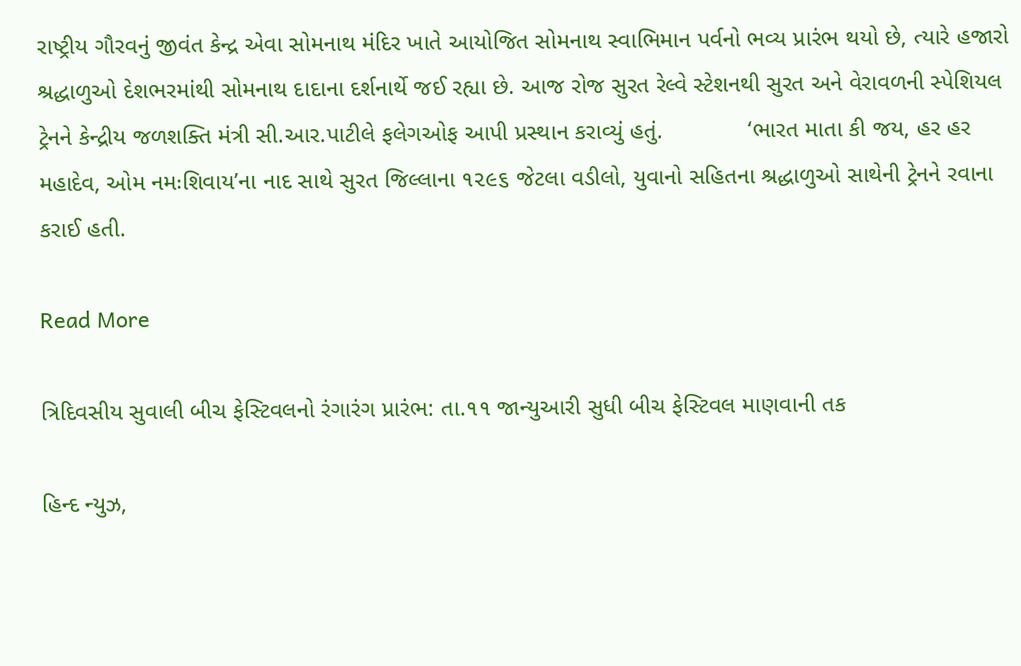રાષ્ટ્રીય ગૌરવનું જીવંત કેન્દ્ર એવા સોમનાથ મંદિર ખાતે આયોજિત સોમનાથ સ્વાભિમાન પર્વનો ભવ્ય પ્રારંભ થયો છે, ત્યારે હજારો શ્રદ્ધાળુઓ દેશભરમાંથી સોમનાથ દાદાના દર્શનાર્થે જઈ રહ્યા છે. આજ રોજ સુરત રેલ્વે સ્ટેશનથી સુરત અને વેરાવળની સ્પેશિયલ ટ્રેનને કેન્દ્રીય જળશક્તિ મંત્રી સી.આર.પાટીલે ફલેગઓફ આપી પ્રસ્થાન કરાવ્યું હતું.             ‘ભારત માતા કી જય, હર હર મહાદેવ, ઓમ નમઃશિવાય’ના નાદ સાથે સુરત જિલ્લાના ૧૨૯૬ જેટલા વડીલો, યુવાનો સહિતના શ્રદ્ધાળુઓ સાથેની ટ્રેનને રવાના કરાઈ હતી.

Read More

ત્રિદિવસીય સુવાલી બીચ ફેસ્ટિવલનો રંગારંગ પ્રારંભ: તા.૧૧ જાન્યુઆરી સુધી બીચ ફેસ્ટિવલ માણવાની તક

હિન્દ ન્યુઝ,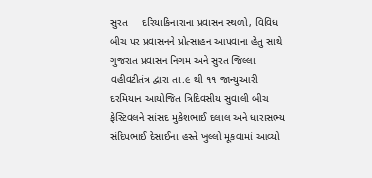સુરત     દરિયાકિનારાના પ્રવાસન સ્થળો, વિવિધ બીચ પર પ્રવાસનને પ્રોત્સાહન આપવાના હેતુ સાથે ગુજરાત પ્રવાસન નિગમ અને સુરત જિલ્લા વહીવટીતંત્ર દ્વારા તા.૯ થી ૧૧ જાન્યુઆરી દરમિયાન આયોજિત ત્રિદિવસીય સુવાલી બીચ ફેસ્ટિવલને સાંસદ મુકેશભાઈ દલાલ અને ધારાસભ્ય સંદિપભાઈ દેસાઈના હસ્તે ખુલ્લો મૂકવામાં આવ્યો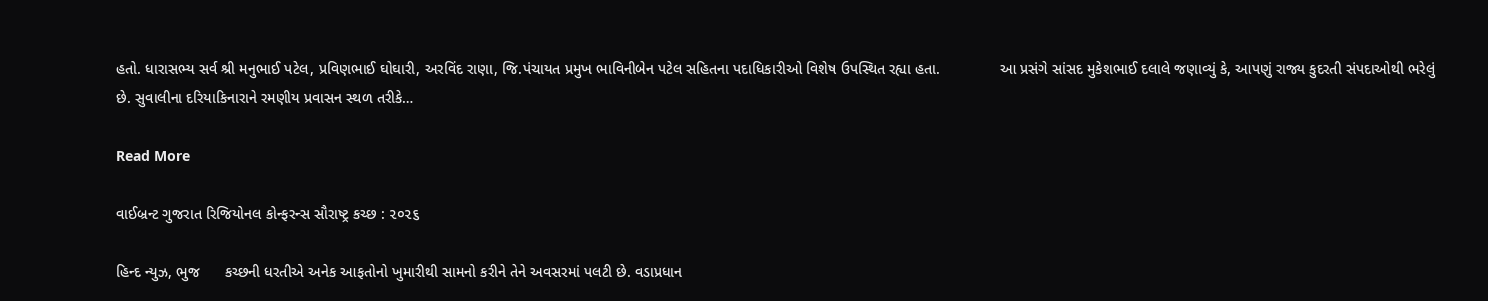હતો. ધારાસભ્ય સર્વ શ્રી મનુભાઈ પટેલ, પ્રવિણભાઈ ઘોઘારી, અરવિંદ રાણા, જિ.પંચાયત પ્રમુખ ભાવિનીબેન પટેલ સહિતના પદાધિકારીઓ વિશેષ ઉપસ્થિત રહ્યા હતા.              આ પ્રસંગે સાંસદ મુકેશભાઈ દલાલે જણાવ્યું કે, આપણું રાજ્ય કુદરતી સંપદાઓથી ભરેલું છે. સુવાલીના દરિયાકિનારાને રમણીય પ્રવાસન સ્થળ તરીકે…

Read More

વાઈબ્રન્ટ ગુજરાત રિજિયોનલ કોન્ફરન્સ સૌરાષ્ટ્ર કચ્છ : ૨૦૨૬

હિન્દ ન્યુઝ, ભુજ      કચ્છની ધરતીએ અનેક આફતોનો ખુમારીથી સામનો કરીને તેને અવસરમાં પલટી છે. વડાપ્રધાન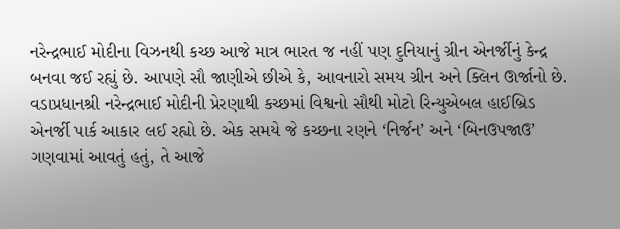નરેન્દ્રભાઈ મોદીના વિઝનથી કચ્છ આજે માત્ર ભારત જ નહીં પણ દુનિયાનું ગ્રીન એનર્જીનું કેન્દ્ર બનવા જઈ રહ્યું છે. આપણે સૌ જાણીએ છીએ કે, આવનારો સમય ગ્રીન અને ક્લિન ઊર્જાનો છે. વડાપ્રધાનશ્રી નરેન્દ્રભાઈ મોદીની પ્રેરણાથી કચ્છમાં વિશ્વનો સૌથી મોટો રિન્યુએબલ હાઈબ્રિડ એનર્જી પાર્ક આકાર લઈ રહ્યો છે. એક સમયે જે કચ્છના રણને ‘નિર્જન’ અને ‘બિનઉપજાઉ’ ગણવામાં આવતું હતું, તે આજે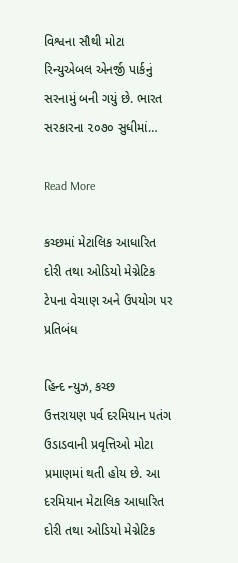વિશ્વના સૌથી મોટા રિન્યુએબલ એનર્જી પાર્કનું સરનામું બની ગયું છે. ભારત સરકારના ૨૦૭૦ સુધીમાં…

Read More

કચ્છમાં મેટાલિક આધારિત દોરી તથા ઓડિયો મેગ્નેટિક ટેપના વેચાણ અને ઉ૫યોગ ૫ર પ્રતિબંધ

હિન્દ ન્યુઝ, કચ્છ     ઉત્તરાયણ ૫ર્વ દરમિયાન ૫તંગ ઉડાડવાની પ્રવૃત્તિઓ મોટા પ્રમાણમાં થતી હોય છે. આ દરમિયાન મેટાલિક આધારિત દોરી તથા ઓડિયો મેગ્નેટિક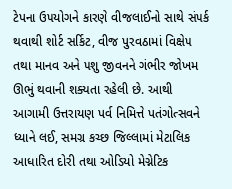ટેપના ઉ૫યોગને કારણે વીજલાઈનો સાથે સં૫ર્ક થવાથી શોર્ટ સર્કિટ, વીજ પુરવઠામાં વિક્ષે૫ તથા માનવ અને ૫શુ જીવનને ગંભીર જોખમ ઊભું થવાની શક્યતા રહેલી છે. આથી આગામી ઉત્તરાયણ પર્વ નિમિત્તે પતંગોત્સવને ધ્યાને લઈ, સમગ્ર કચ્છ જિલ્લામાં મેટાલિક આધારિત દોરી તથા ઓડિયો મેગ્નેટિક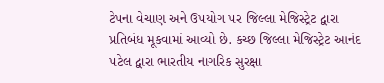ટેપના વેચાણ અને ઉ૫યોગ ૫ર જિલ્લા મેજિસ્ટ્રેટ દ્વારા પ્રતિબંધ મૂકવામાં આવ્યો છે. કચ્છ જિલ્લા મેજિસ્ટ્રેટ આનંદ ૫ટેલ દ્વારા ભારતીય નાગરિક સુરક્ષા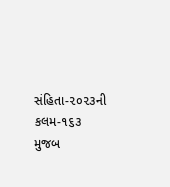સંહિતા-૨૦૨૩ની કલમ-૧૬૩ મુજબ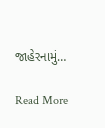જાહેરનામું…

Read More